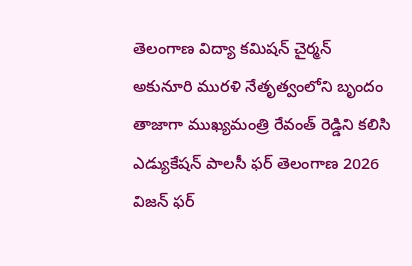తెలంగాణ విద్యా కమిషన్ చైర్మన్ అకునూరి మురళి నేతృత్వంలోని బృందం తాజాగా ముఖ్యమంత్రి రేవంత్ రెడ్డిని కలిసి ఎడ్యుకేషన్ పాలసీ ఫర్ తెలంగాణ 2026 విజన్ ఫర్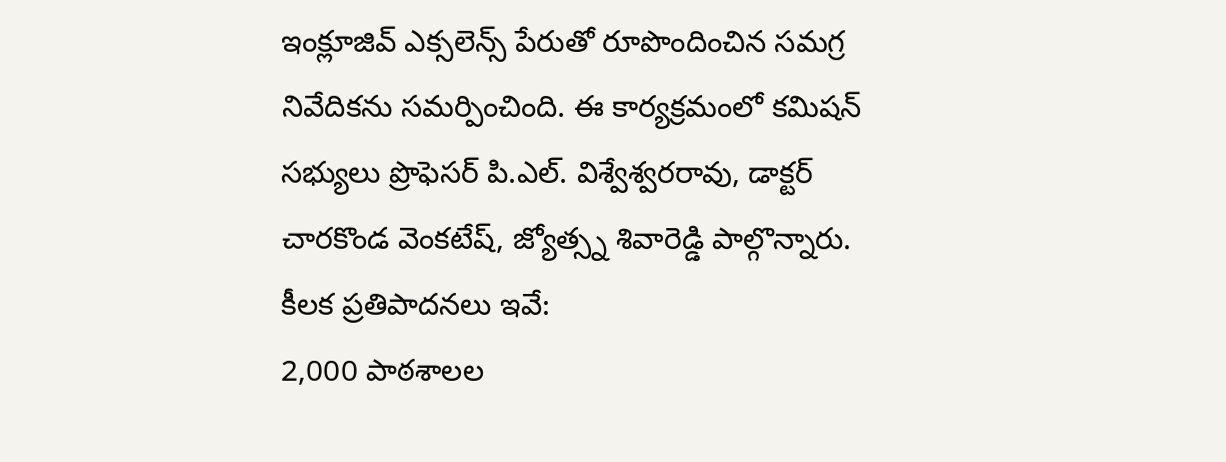ఇంక్లూజివ్ ఎక్సలెన్స్ పేరుతో రూపొందించిన సమగ్ర నివేదికను సమర్పించింది. ఈ కార్యక్రమంలో కమిషన్ సభ్యులు ప్రొఫెసర్ పి.ఎల్. విశ్వేశ్వరరావు, డాక్టర్ చారకొండ వెంకటేష్, జ్యోత్స్న శివారెడ్డి పాల్గొన్నారు.
కీలక ప్రతిపాదనలు ఇవే:
2,000 పాఠశాలల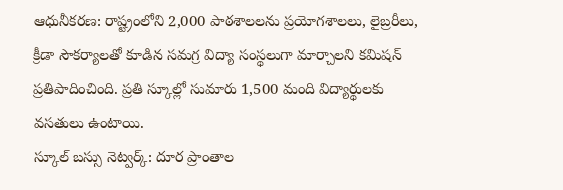ఆధునీకరణ: రాష్ట్రంలోని 2,000 పాఠశాలలను ప్రయోగశాలలు, లైబ్రరీలు, క్రీడా సౌకర్యాలతో కూడిన సమగ్ర విద్యా సంస్థలుగా మార్చాలని కమిషన్ ప్రతిపాదించింది. ప్రతి స్కూల్లో సుమారు 1,500 మంది విద్యార్థులకు వసతులు ఉంటాయి.
స్కూల్ బస్సు నెట్వర్క్: దూర ప్రాంతాల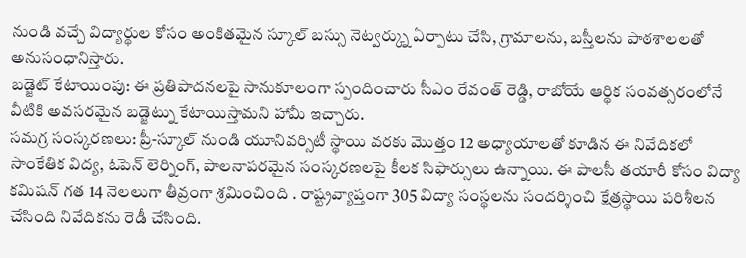నుండి వచ్చే విద్యార్థుల కోసం అంకితమైన స్కూల్ బస్సు నెట్వర్క్ను ఏర్పాటు చేసి, గ్రామాలను, బస్తీలను పాఠశాలలతో అనుసంధానిస్తారు.
బడ్జెట్ కేటాయింపు: ఈ ప్రతిపాదనలపై సానుకూలంగా స్పందించారు సీఎం రేవంత్ రెడ్డి, రాబోయే ఆర్థిక సంవత్సరంలోనే వీటికి అవసరమైన బడ్జెట్ను కేటాయిస్తామని హామీ ఇచ్చారు.
సమగ్ర సంస్కరణలు: ప్రీ-స్కూల్ నుండి యూనివర్సిటీ స్థాయి వరకు మొత్తం 12 అధ్యాయాలతో కూడిన ఈ నివేదికలో సాంకేతిక విద్య, ఓపెన్ లెర్నింగ్, పాలనాపరమైన సంస్కరణలపై కీలక సిఫార్సులు ఉన్నాయి. ఈ పాలసీ తయారీ కోసం విద్యా కమిషన్ గత 14 నెలలుగా తీవ్రంగా శ్రమించింది . రాష్ట్రవ్యాప్తంగా 305 విద్యా సంస్థలను సందర్శించి క్షేత్రస్థాయి పరిశీలన చేసింది నివేదికను రెడీ చేసింది.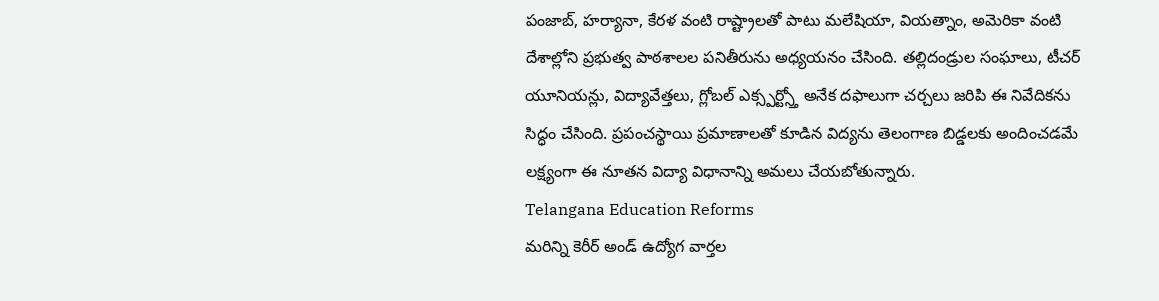పంజాబ్, హర్యానా, కేరళ వంటి రాష్ట్రాలతో పాటు మలేషియా, వియత్నాం, అమెరికా వంటి దేశాల్లోని ప్రభుత్వ పాఠశాలల పనితీరును అధ్యయనం చేసింది. తల్లిదండ్రుల సంఘాలు, టీచర్ యూనియన్లు, విద్యావేత్తలు, గ్లోబల్ ఎక్స్పర్ట్స్తో అనేక దఫాలుగా చర్చలు జరిపి ఈ నివేదికను సిద్ధం చేసింది. ప్రపంచస్థాయి ప్రమాణాలతో కూడిన విద్యను తెలంగాణ బిడ్డలకు అందించడమే లక్ష్యంగా ఈ నూతన విద్యా విధానాన్ని అమలు చేయబోతున్నారు.
Telangana Education Reforms
మరిన్ని కెరీర్ అండ్ ఉద్యోగ వార్తల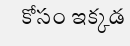కోసం ఇక్కడ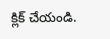క్లిక్ చేయండి.